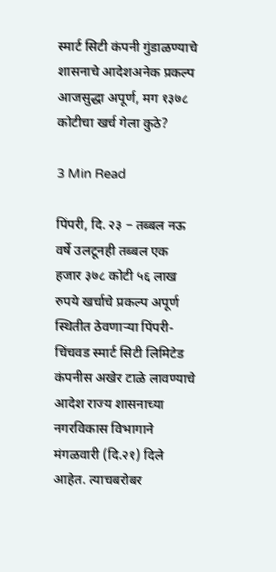स्मार्ट सिटी कंपनी गुंडाळण्याचे शासनाचे आदेशअनेक प्रकल्प आजसुद्धा अपूर्ण, मग १३७८ कोटीचा खर्च गेला कुठे?

3 Min Read

पिंपरी, दि. २३ – तब्बल नऊ वर्षे उलटूनही तब्बल एक हजार ३७८ कोटी ५६ लाख रुपये खर्चाचे प्रकल्प अपूर्ण स्थितीत ठेवणाऱ्या पिंपरी-चिंचवड स्मार्ट सिटी लिमिटेड कंपनीस अखेर टाळे लावण्याचे आदेश राज्य शासनाच्या नगरविकास विभागाने मंगळवारी (दि.२१) दिले आहेत. त्याचबरोबर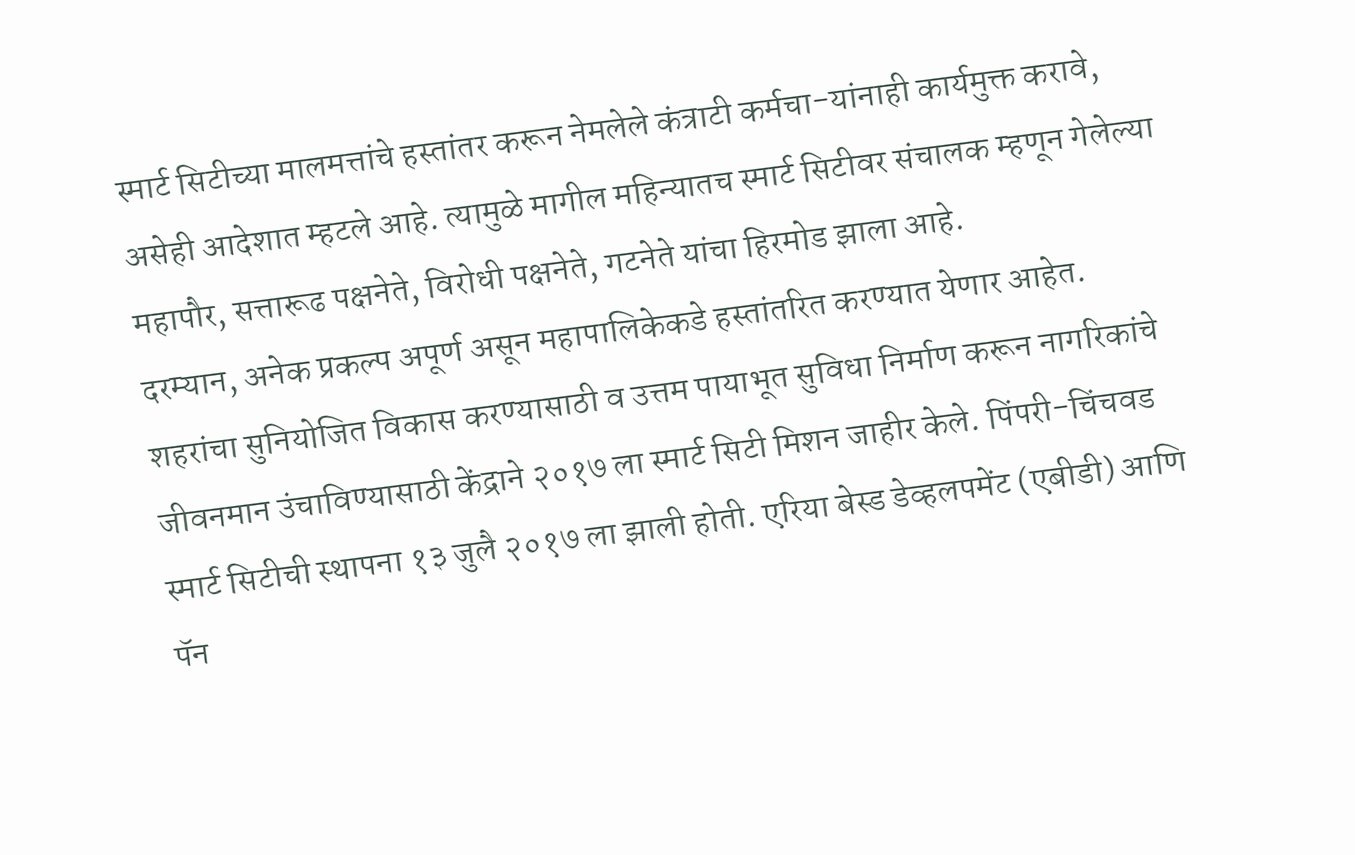स्मार्ट सिटीच्या मालमत्तांचे हस्तांतर करून नेमलेले कंत्राटी कर्मचा-यांनाही कार्यमुक्त करावे, असेही आदेशात म्हटले आहे. त्यामुळे मागील महिन्यातच स्मार्ट सिटीवर संचालक म्हणून गेलेल्या महापौर, सत्तारूढ पक्षनेते, विरोधी पक्षनेते, गटनेते यांचा हिरमोड झाला आहे.
दरम्यान, अनेक प्रकल्प अपूर्ण असून महापालिकेकडे हस्तांतरित करण्यात येणार आहेत.
शहरांचा सुनियोजित विकास करण्यासाठी व उत्तम पायाभूत सुविधा निर्माण करून नागरिकांचे जीवनमान उंचाविण्यासाठी केंद्राने २०१७ ला स्मार्ट सिटी मिशन जाहीर केले. पिंपरी-चिंचवड स्मार्ट सिटीची स्थापना १३ जुलै २०१७ ला झाली होती. एरिया बेस्ड डेव्हलपमेंट (एबीडी) आणि पॅन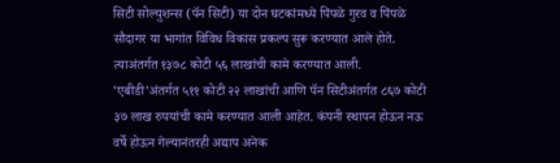सिटी सोल्युशन्स (पॅन सिटी) या दोन घटकांमध्ये पिंपळे गुरव व पिंपळे सौदागर या भागांत विविध विकास प्रकल्प सुरू करण्यात आले होते. त्याअंतर्गत १३७८ कोटी ५६ लाखांची कामे करण्यात आली. ‘एबीडी’अंतर्गत ५११ कोटी २२ लाखांची आणि पॅन सिटीअंतर्गत ८६७ कोटी ३७ लाख रुपयांची कामे करण्यात आली आहेत. कंपनी स्थापन होऊन नऊ वर्षे होऊन गेल्यानंतरही अद्याप अनेक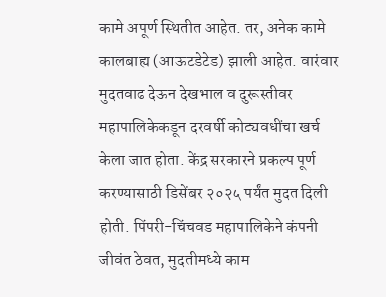कामे अपूर्ण स्थितीत आहेत. तर, अनेक कामे कालबाह्य (आऊटडेटेड) झाली आहेत. वारंवार मुदतवाढ देऊन देखभाल व दुरूस्तीवर महापालिकेकडून दरवर्षी कोट्यवधींचा खर्च केला जात होता. केंद्र सरकारने प्रकल्प पूर्ण करण्यासाठी डिसेंबर २०२५ पर्यंत मुदत दिली होती. पिंपरी-चिंचवड महापालिकेने कंपनी जीवंत ठेवत, मुदतीमध्ये काम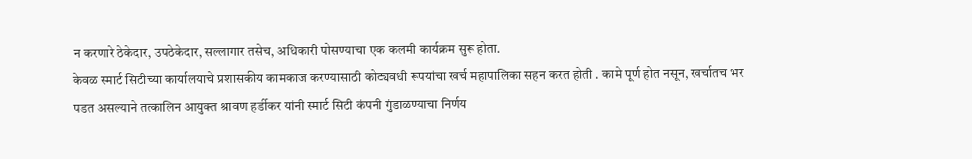न करणारे ठेकेदार, उपठेकेदार, सल्लागार तसेच, अधिकारी पोसण्याचा एक कलमी कार्यक्रम सुरू होता.
केवळ स्मार्ट सिटीच्या कार्यालयाचे प्रशासकीय कामकाज करण्यासाठी कोट्यवधी रूपयांचा खर्च महापालिका सहन करत होती . कामे पूर्ण होत नसून, खर्चातच भर पडत असल्याने तत्कालिन आयुक्त श्रावण हर्डीकर यांनी स्मार्ट सिटी कंपनी गुंडाळण्याचा निर्णय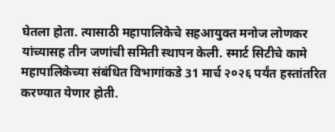घेतला होता. त्यासाठी महापालिकेचे सहआयुक्त मनोज लोणकर यांच्यासह तीन जणांची समिती स्थापन केली. स्मार्ट सिटीचे कामे महापालिकेच्या संबंधित विभागांकडे 31 मार्च २०२६ पर्यंत हस्तांतरित करण्यात येणार होती.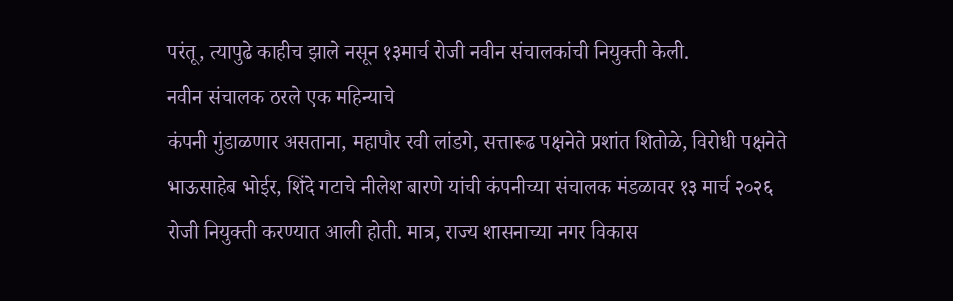परंतू, त्यापुढे काहीच झाले नसून १३मार्च रोजी नवीन संचालकांची नियुक्ती केली.
नवीन संचालक ठरले एक महिन्याचे
कंपनी गुंडाळणार असताना, महापौर रवी लांडगे, सत्तारूढ पक्षनेते प्रशांत शितोळे, विरोधी पक्षनेते भाऊसाहेब भोईर, शिंदे गटाचे नीलेश बारणे यांची कंपनीच्या संचालक मंडळावर १३ मार्च २०२६ रोजी नियुक्ती करण्यात आली होती. मात्र, राज्य शासनाच्या नगर विकास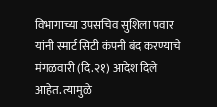विभागाच्या उपसचिव सुशिला पवार यांनी स्मार्ट सिटी कंपनी बंद करण्याचे मंगळवारी (दि.२१) आदेश दिले आहेत. त्यामुळे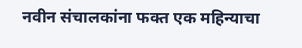नवीन संचालकांना फक्त एक महिन्याचा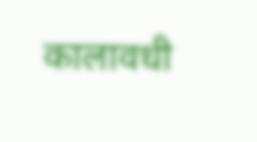कालावधी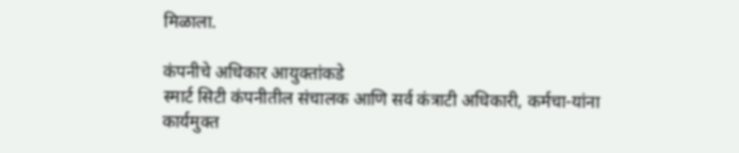मिळाला.

कंपनीचे अधिकार आयुक्तांकडे
स्मार्ट सिटी कंपनीतील संचालक आणि सर्व कंत्राटी अधिकारी, कर्मचा-यांना कार्यमुक्त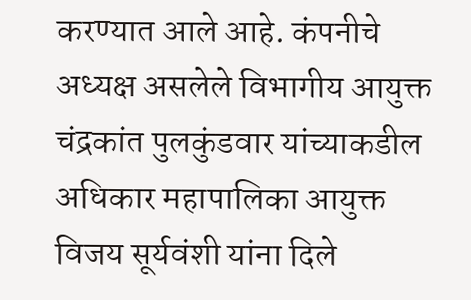करण्यात आले आहे. कंपनीचे अध्यक्ष असलेले विभागीय आयुक्त चंद्रकांत पुलकुंडवार यांच्याकडील अधिकार महापालिका आयुक्त विजय सूर्यवंशी यांना दिले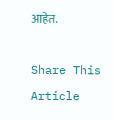आहेत.

Share This Article